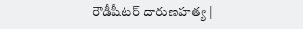రౌడీషీటర్ దారుణహత్య |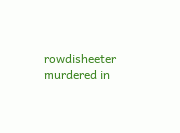rowdisheeter murdered in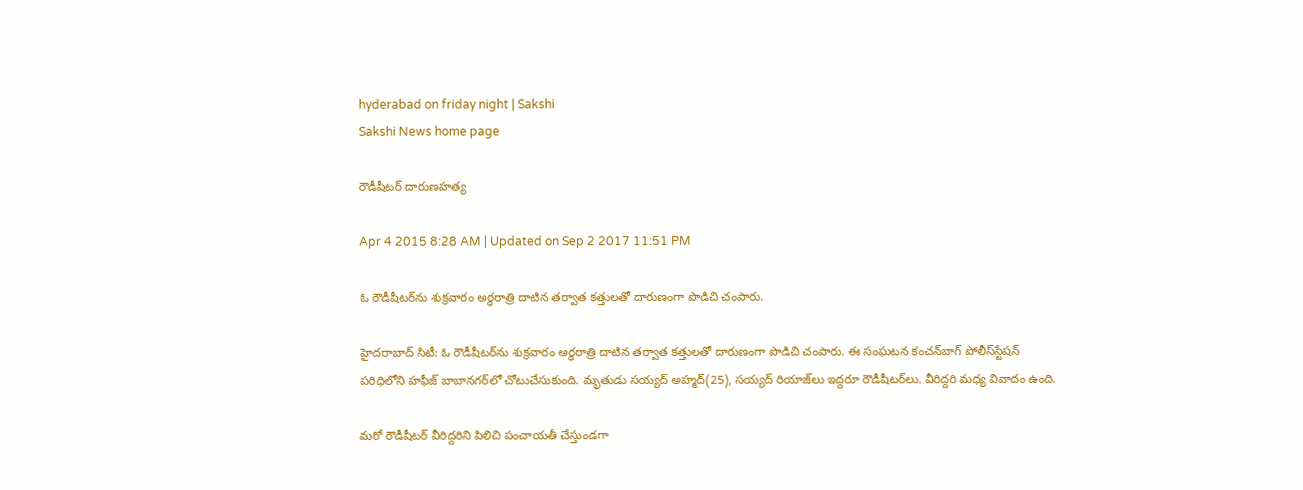hyderabad on friday night | Sakshi
Sakshi News home page

రౌడీషీటర్ దారుణహత్య

Apr 4 2015 8:28 AM | Updated on Sep 2 2017 11:51 PM

ఓ రౌడీషీటర్‌ను శుక్రవారం అర్ధరాత్రి దాటిన తర్వాత కత్తులతో దారుణంగా పొడిచి చంపారు.

హైదరాబాద్ సిటీ: ఓ రౌడీషీటర్‌ను శుక్రవారం అర్ధరాత్రి దాటిన తర్వాత కత్తులతో దారుణంగా పొడిచి చంపారు. ఈ సంఘటన కంచన్‌బాగ్ పోలీస్‌స్టేషన్ పరిధిలోని హఫీజ్ బాబానగర్‌లో చోటుచేసుకుంది. మృతుడు సయ్యద్ అహ్మద్(25), సయ్యద్ రియాజ్‌లు ఇద్దరూ రౌడీషీటర్‌లు. వీరిద్దరి మధ్య వివాదం ఉంది.

మరో రౌడీషీటర్ వీరిద్దరిని పిలిచి పంచాయతీ చేస్తుండగా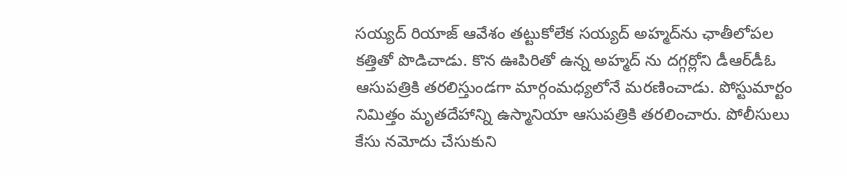సయ్యద్ రియాజ్ ఆవేశం తట్టుకోలేక సయ్యద్ అహ్మద్‌ను ఛాతీలోపల కత్తితో పొడిచాడు. కొన ఊపిరితో ఉన్న అహ్మద్ ను దగ్గర్లోని డీఆర్‌డీఓ ఆసుపత్రికి తరలిస్తుండగా మార్గంమధ్యలోనే మరణించాడు. పోస్టుమార్టం నిమిత్తం మృతదేహాన్ని ఉస్మానియా ఆసుపత్రికి తరలించారు. పోలీసులు కేసు నమోదు చేసుకుని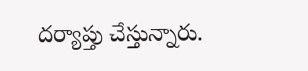దర్యాప్తు చేస్తున్నారు.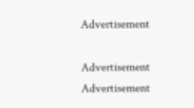Advertisement

Advertisement
Advertisement